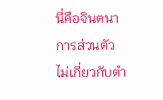นี่คือจินตนาการส่วนตัว ไม่เกี่ยวกับตำ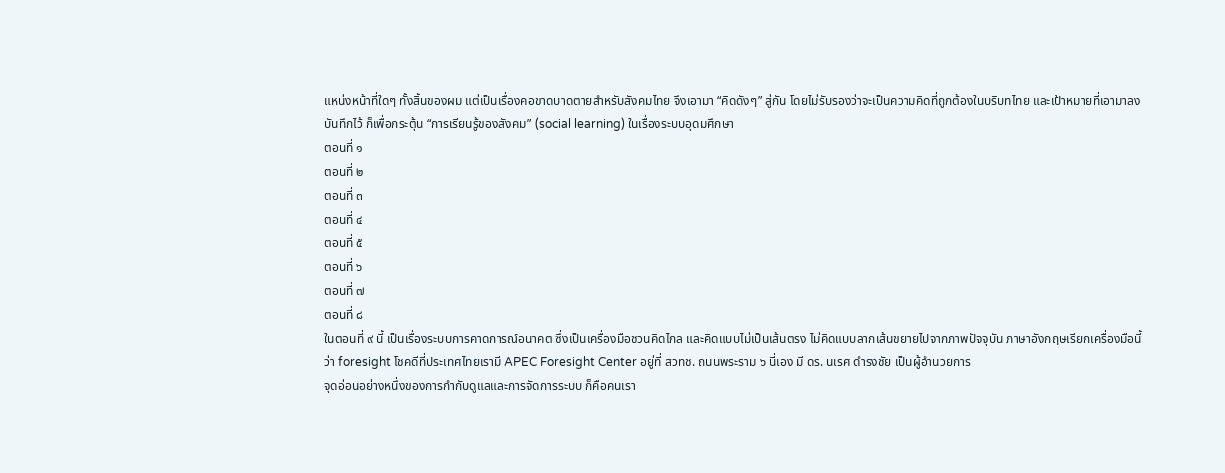แหน่งหน้าที่ใดๆ ทั้งสิ้นของผม แต่เป็นเรื่องคอขาดบาดตายสำหรับสังคมไทย จึงเอามา “คิดดังๆ” สู่กัน โดยไม่รับรองว่าจะเป็นความคิดที่ถูกต้องในบริบทไทย และเป้าหมายที่เอามาลงบันทึกไว้ ก็เพื่อกระตุ้น “การเรียนรู้ของสังคม” (social learning) ในเรื่องระบบอุดมศึกษา
ตอนที่ ๑
ตอนที่ ๒
ตอนที่ ๓
ตอนที่ ๔
ตอนที่ ๕
ตอนที่ ๖
ตอนที่ ๗
ตอนที่ ๘
ในตอนที่ ๙ นี้ เป็นเรื่องระบบการคาดการณ์อนาคต ซึ่งเป็นเครื่องมือชวนคิดไกล และคิดแบบไม่เป็นเส้นตรง ไม่คิดแบบลากเส้นขยายไปจากภาพปัจจุบัน ภาษาอังกฤษเรียกเครื่องมือนี้ว่า foresight โชคดีที่ประเทศไทยเรามี APEC Foresight Center อยู่ที่ สวทช. ถนนพระราม ๖ นี่เอง มี ดร. นเรศ ดำรงชัย เป็นผู้อำนวยการ
จุดอ่อนอย่างหนึ่งของการกำกับดูแลและการจัดการระบบ ก็คือคนเรา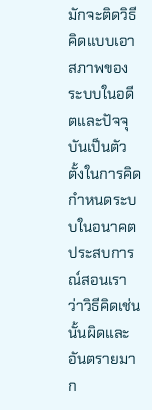มักจะติดวิธีคิดแบบเอาสภาพของระบบในอดีตและปัจจุบันเป็นตัวตั้งในการคิดกำหนดระบบในอนาคต ประสบการณ์สอนเราว่าวิธีคิดเช่นนั้นผิดและอันตรายมาก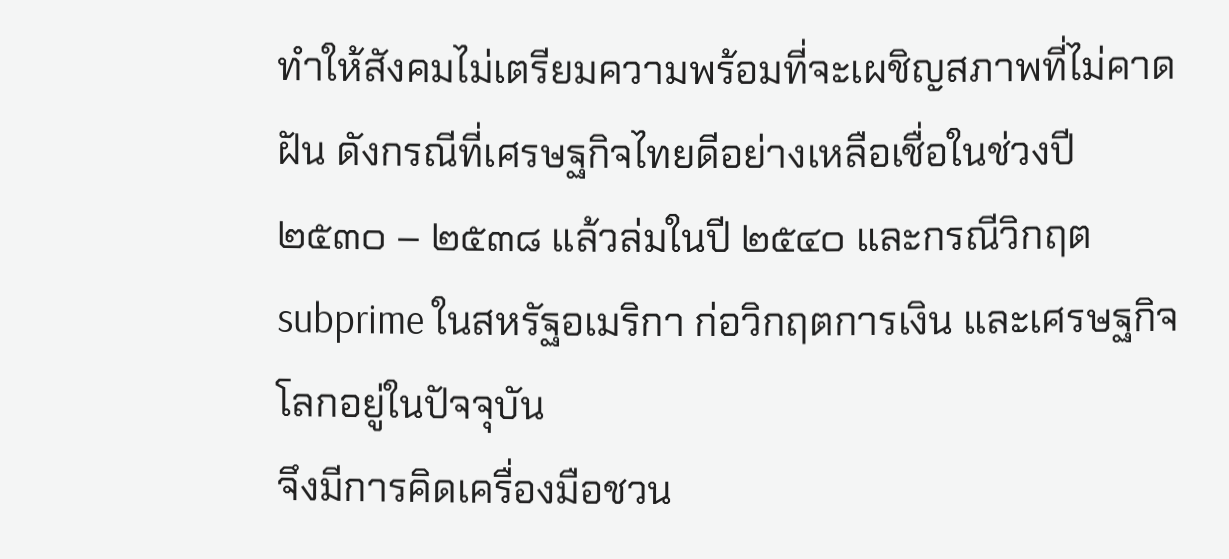ทำให้สังคมไม่เตรียมความพร้อมที่จะเผชิญสภาพที่ไม่คาดฝัน ดังกรณีที่เศรษฐกิจไทยดีอย่างเหลือเชื่อในช่วงปี ๒๕๓๐ – ๒๕๓๘ แล้วล่มในปี ๒๕๔๐ และกรณีวิกฤต subprime ในสหรัฐอเมริกา ก่อวิกฤตการเงิน และเศรษฐกิจโลกอยู่ในปัจจุบัน
จึงมีการคิดเครื่องมือชวน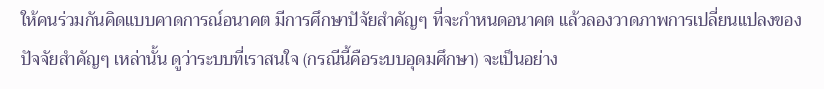ให้คนร่วมกันคิดแบบคาดการณ์อนาคต มีการศึกษาปัจัยสำคัญๆ ที่จะกำหนดอนาคต แล้วลองวาดภาพการเปลี่ยนแปลงของปัจจัยสำคัญๆ เหล่านั้น ดูว่าระบบที่เราสนใจ (กรณีนี้คือระบบอุดมศึกษา) จะเป็นอย่าง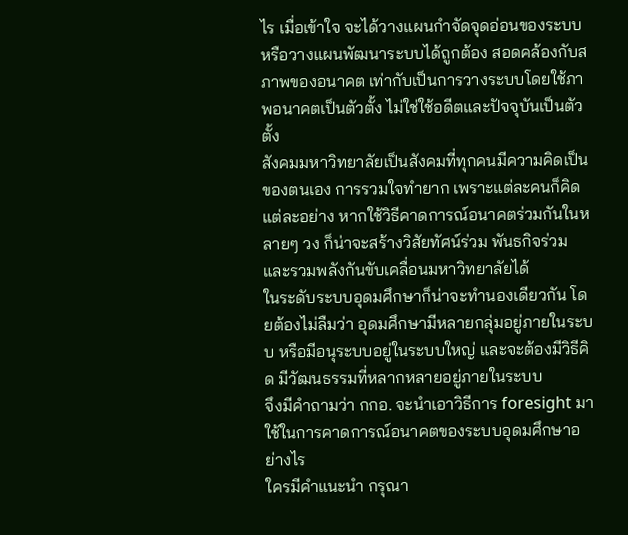ไร เมื่อเข้าใจ จะได้วางแผนกำจัดจุดอ่อนของระบบ หรือวางแผนพัฒนาระบบได้ถูกต้อง สอดคล้องกับสภาพของอนาคต เท่ากับเป็นการวางระบบโดยใช้ภาพอนาคตเป็นตัวตั้ง ไม่ใช่ใช้อดีตและปัจจุบันเป็นตัวตั้ง
สังคมมหาวิทยาลัยเป็นสังคมที่ทุกคนมีความคิดเป็นของตนเอง การรวมใจทำยาก เพราะแต่ละคนก็คิดแต่ละอย่าง หากใช้วิธีคาดการณ์อนาคตร่วมกันในหลายๆ วง ก็น่าจะสร้างวิสัยทัศน์ร่วม พันธกิจร่วม และรวมพลังกันขับเคลื่อนมหาวิทยาลัยได้
ในระดับระบบอุดมศึกษาก็น่าจะทำนองเดียวกัน โดยต้องไม่ลืมว่า อุดมศึกษามีหลายกลุ่มอยู่ภายในระบบ หรือมีอนุระบบอยู่ในระบบใหญ่ และจะต้องมีวิธีคิด มีวัฒนธรรมที่หลากหลายอยู่ภายในระบบ
จึงมีคำถามว่า กกอ. จะนำเอาวิธีการ foresight มาใช้ในการคาดการณ์อนาคตของระบบอุดมศึกษาอย่างไร
ใครมีคำแนะนำ กรุณา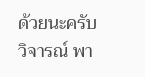ด้วยนะครับ
วิจารณ์ พา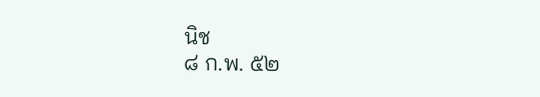นิช
๘ ก.พ. ๕๒